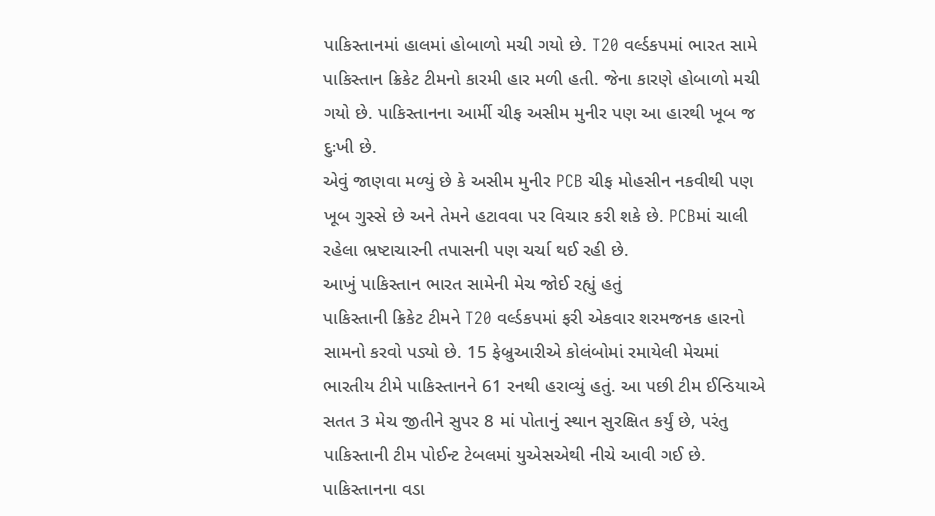પાકિસ્તાનમાં હાલમાં હોબાળો મચી ગયો છે. T20 વર્લ્ડકપમાં ભારત સામે પાકિસ્તાન ક્રિકેટ ટીમનો કારમી હાર મળી હતી. જેના કારણે હોબાળો મચી ગયો છે. પાકિસ્તાનના આર્મી ચીફ અસીમ મુનીર પણ આ હારથી ખૂબ જ દુઃખી છે.
એવું જાણવા મળ્યું છે કે અસીમ મુનીર PCB ચીફ મોહસીન નકવીથી પણ ખૂબ ગુસ્સે છે અને તેમને હટાવવા પર વિચાર કરી શકે છે. PCBમાં ચાલી રહેલા ભ્રષ્ટાચારની તપાસની પણ ચર્ચા થઈ રહી છે.
આખું પાકિસ્તાન ભારત સામેની મેચ જોઈ રહ્યું હતું
પાકિસ્તાની ક્રિકેટ ટીમને T20 વર્લ્ડકપમાં ફરી એકવાર શરમજનક હારનો સામનો કરવો પડ્યો છે. 15 ફેબ્રુઆરીએ કોલંબોમાં રમાયેલી મેચમાં ભારતીય ટીમે પાકિસ્તાનને 61 રનથી હરાવ્યું હતું. આ પછી ટીમ ઈન્ડિયાએ સતત 3 મેચ જીતીને સુપર 8 માં પોતાનું સ્થાન સુરક્ષિત કર્યું છે, પરંતુ પાકિસ્તાની ટીમ પોઈન્ટ ટેબલમાં યુએસએથી નીચે આવી ગઈ છે.
પાકિસ્તાનના વડા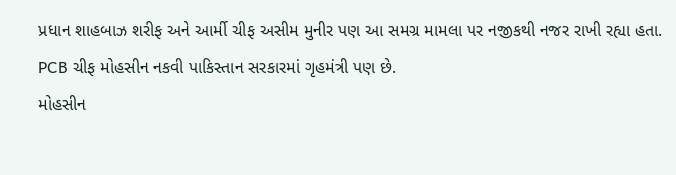પ્રધાન શાહબાઝ શરીફ અને આર્મી ચીફ અસીમ મુનીર પણ આ સમગ્ર મામલા પર નજીકથી નજર રાખી રહ્યા હતા. PCB ચીફ મોહસીન નકવી પાકિસ્તાન સરકારમાં ગૃહમંત્રી પણ છે.
મોહસીન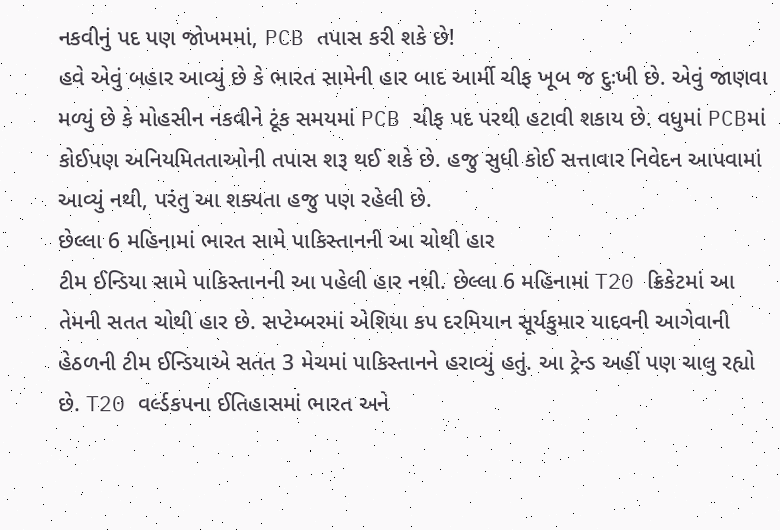નકવીનું પદ પણ જોખમમાં, PCB તપાસ કરી શકે છે!
હવે એવું બહાર આવ્યું છે કે ભારત સામેની હાર બાદ આર્મી ચીફ ખૂબ જ દુઃખી છે. એવું જાણવા મળ્યું છે કે મોહસીન નકવીને ટૂંક સમયમાં PCB ચીફ પદ પરથી હટાવી શકાય છે. વધુમાં PCBમાં કોઈપણ અનિયમિતતાઓની તપાસ શરૂ થઈ શકે છે. હજુ સુધી કોઈ સત્તાવાર નિવેદન આપવામાં આવ્યું નથી, પરંતુ આ શક્યતા હજુ પણ રહેલી છે.
છેલ્લા 6 મહિનામાં ભારત સામે પાકિસ્તાનની આ ચોથી હાર
ટીમ ઈન્ડિયા સામે પાકિસ્તાનની આ પહેલી હાર નથી. છેલ્લા 6 મહિનામાં T20 ક્રિકેટમાં આ તેમની સતત ચોથી હાર છે. સપ્ટેમ્બરમાં એશિયા કપ દરમિયાન સૂર્યકુમાર યાદવની આગેવાની હેઠળની ટીમ ઈન્ડિયાએ સતત 3 મેચમાં પાકિસ્તાનને હરાવ્યું હતું. આ ટ્રેન્ડ અહીં પણ ચાલુ રહ્યો છે. T20 વર્લ્ડકપના ઈતિહાસમાં ભારત અને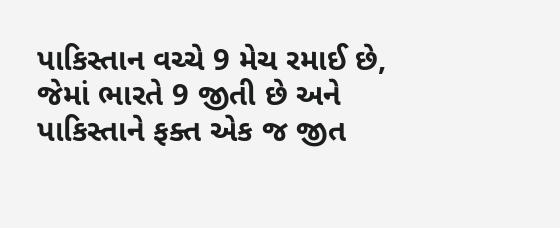પાકિસ્તાન વચ્ચે 9 મેચ રમાઈ છે, જેમાં ભારતે 9 જીતી છે અને પાકિસ્તાને ફક્ત એક જ જીત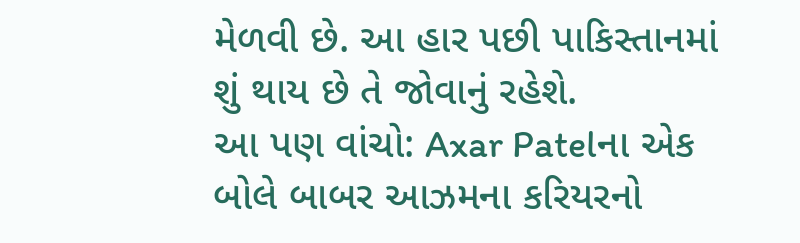મેળવી છે. આ હાર પછી પાકિસ્તાનમાં શું થાય છે તે જોવાનું રહેશે.
આ પણ વાંચો: Axar Patelના એક બોલે બાબર આઝમના કરિયરનો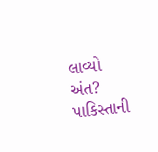લાવ્યો અંત? પાકિસ્તાની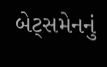બેટ્સમેનનું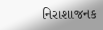નિરાશાજનક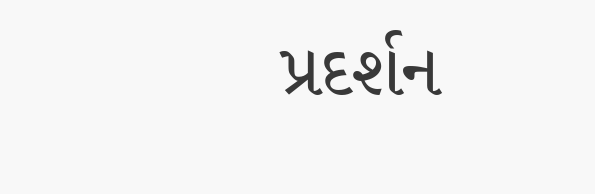પ્રદર્શન